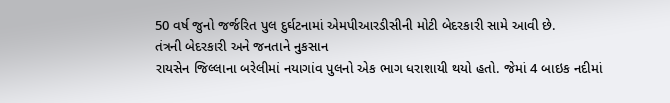50 વર્ષ જુનો જર્જરિત પુલ દુર્ઘટનામાં એમપીઆરડીસીની મોટી બેદરકારી સામે આવી છે.
તંત્રની બેદરકારી અને જનતાને નુકસાન
રાયસેન જિલ્લાના બરેલીમાં નયાગાંવ પુલનો એક ભાગ ધરાશાયી થયો હતો. જેમાં 4 બાઇક નદીમાં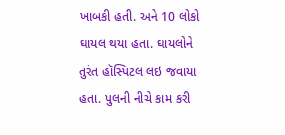ખાબકી હતી. અને 10 લોકો ઘાયલ થયા હતા. ઘાયલોને તુરંત હૉસ્પિટલ લઇ જવાયા હતા. પુલની નીચે કામ કરી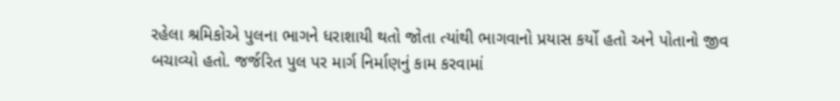રહેલા શ્રમિકોએ પુલના ભાગને ધરાશાયી થતો જોતા ત્યાંથી ભાગવાનો પ્રયાસ કર્યો હતો અને પોતાનો જીવ બચાવ્યો હતો. જર્જરિત પુલ પર માર્ગ નિર્માણનું કામ કરવામાં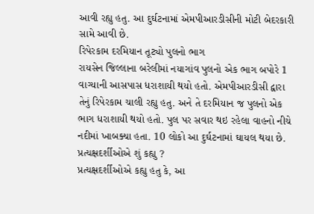આવી રહ્યુ હતુ. આ દુર્ઘટનામાં એમપીઆરડીસીની મોટી બેદરકારી સામે આવી છે.
રિપેરકામ દરમિયાન તૂટ્યો પુલનો ભાગ
રાયસેન જિલ્લાના બરેલીમાં નયાગાંવ પુલનો એક ભાગ બપોરે 1 વાગ્યાની આસપાસ ધરાશાયી થયો હતો. એમપીઆરડીસી દ્વારા તેનું રિપેરકામ ચાલી રહ્યુ હતુ. અને તે દરમિયાન જ પુલનો એક ભાગ ધરાશાયી થયો હતો. પુલ પર સવાર થઇ રહેલા વાહનો નીચે નદીમાં ખાબક્યા હતા. 10 લોકો આ દુર્ઘટનામાં ઘાયલ થયા છે.
પ્રત્યક્ષદર્શીઓએ શું કહ્યુ ?
પ્રત્યક્ષદર્શીઓએ કહ્યુ હતુ કે, આ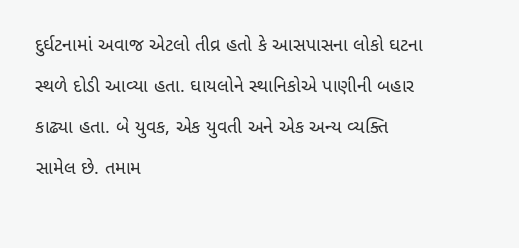દુર્ઘટનામાં અવાજ એટલો તીવ્ર હતો કે આસપાસના લોકો ઘટના સ્થળે દોડી આવ્યા હતા. ઘાયલોને સ્થાનિકોએ પાણીની બહાર કાઢ્યા હતા. બે યુવક, એક યુવતી અને એક અન્ય વ્યક્તિ સામેલ છે. તમામ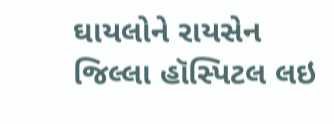ઘાયલોને રાયસેન જિલ્લા હૉસ્પિટલ લઇ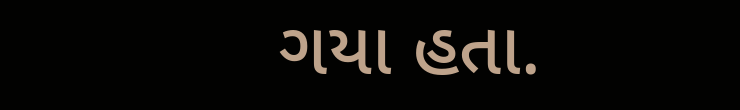ગયા હતા.